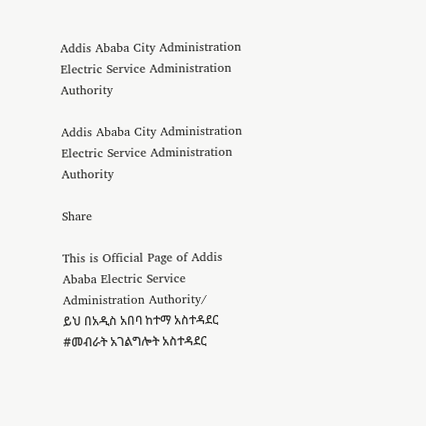Addis Ababa City Administration Electric Service Administration Authority

Addis Ababa City Administration Electric Service Administration Authority

Share

This is Official Page of Addis Ababa Electric Service Administration Authority/
ይህ በአዲስ አበባ ከተማ አስተዳደር #መብራት አገልግሎት አስተዳደር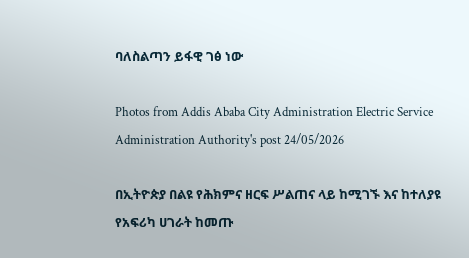ባለስልጣን ይፋዊ ገፅ ነው

Photos from Addis Ababa City Administration Electric Service Administration Authority's post 24/05/2026

በኢትዮጵያ በልዩ የሕክምና ዘርፍ ሥልጠና ላይ ከሚገኙ እና ከተለያዩ የአፍሪካ ሀገራት ከመጡ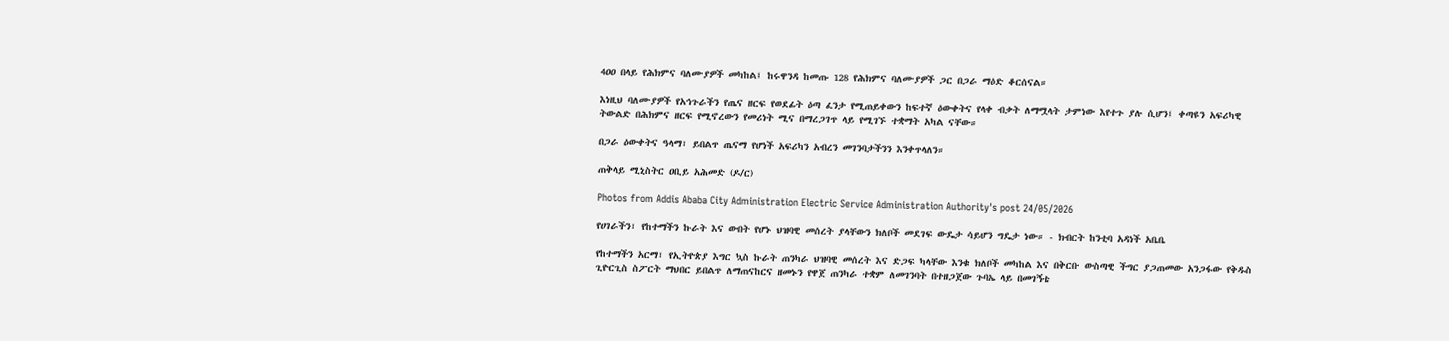4ዐዐ በላይ የሕክምና ባለሙያዎች መካከል፤ ከሩዋንዳ ከመጡ 128 የሕክምና ባለሙያዎች ጋር በጋራ ማዕድ ቆርሰናል።

እነዚህ ባለሙያዎች የአኅጉራችን የጤና ዘርፍ የወደፊት ዕጣ ፈንታ የሚጠይቀውን ከፍተኛ ዕውቀትና የላቀ ብቃት ለማሟላት ታምነው እየተጉ ያሉ ሲሆን፤ ቀጣዩን አፍሪካዊ ትውልድ በሕክምና ዘርፍ የሚኖረውን የመሪነት ሚና በማረጋገጥ ላይ የሚገኙ ተቋማት አካል ናቸው።

በጋራ ዕውቀትና ዓላማ፣ ይበልጥ ጤናማ የሆነች አፍሪካን አብረን መገንባታችንን እንቀጥላለን።

ጠቅላይ ሚኒስትር ዐቢይ አሕመድ (ዶ/ር)

Photos from Addis Ababa City Administration Electric Service Administration Authority's post 24/05/2026

የሀገራችን፣ የከተማችን ኩራት እና ውበት የሆኑ ህዝባዊ መሰረት ያላቸውን ክለቦች መደገፍ ውዴታ ሳይሆን ግዴታ ነው። - ክብርት ከንቲባ አዳነች አቤቤ

የከተማችን አርማ፣ የኢትዮጵያ እግር ኳስ ኩራት ጠንካራ ህዝባዊ መሰረት እና ድጋፍ ካላቸው እንቁ ክለቦች መካከል እና በቅርቡ ውስጣዊ ችግር ያጋጠመው አንጋፋው የቅዱስ ጊዮርጊስ ስፖርት ማህበር ይበልጥ ለማጠናከርና ዘመኑን የዋጀ ጠንካራ ተቋም ለመገንባት በተዘጋጀው ጉባኤ ላይ በመገኝቴ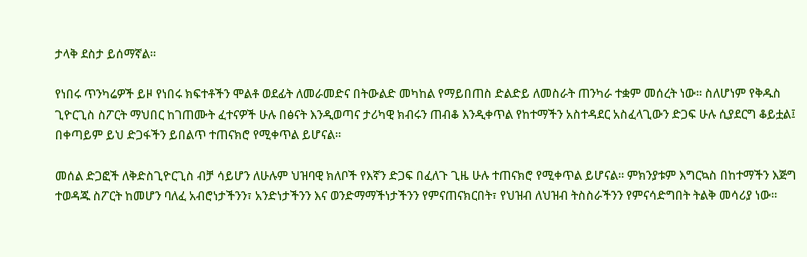ታላቅ ደስታ ይሰማኛል።

የነበሩ ጥንካሬዎች ይዞ የነበሩ ክፍተቶችን ሞልቶ ወደፊት ለመራመድና በትውልድ መካከል የማይበጠስ ድልድይ ለመስራት ጠንካራ ተቋም መሰረት ነው። ስለሆነም የቅዱስ ጊዮርጊስ ስፖርት ማህበር ከገጠሙት ፈተናዎች ሁሉ በፅናት እንዲወጣና ታሪካዊ ክብሩን ጠብቆ እንዲቀጥል የከተማችን አስተዳደር አስፈላጊውን ድጋፍ ሁሉ ሲያደርግ ቆይቷል፤ በቀጣይም ይህ ድጋፋችን ይበልጥ ተጠናክሮ የሚቀጥል ይሆናል።

መሰል ድጋፎች ለቅድስጊዮርጊስ ብቻ ሳይሆን ለሁሉም ህዝባዊ ክለቦች የእኛን ድጋፍ በፈለጉ ጊዜ ሁሉ ተጠናክሮ የሚቀጥል ይሆናል። ምክንያቱም እግርኳስ በከተማችን እጅግ ተወዳጁ ስፖርት ከመሆን ባለፈ አብሮነታችንን፣ አንድነታችንን እና ወንድማማችነታችንን የምናጠናክርበት፣ የህዝብ ለህዝብ ትስስራችንን የምናሳድግበት ትልቅ መሳሪያ ነው።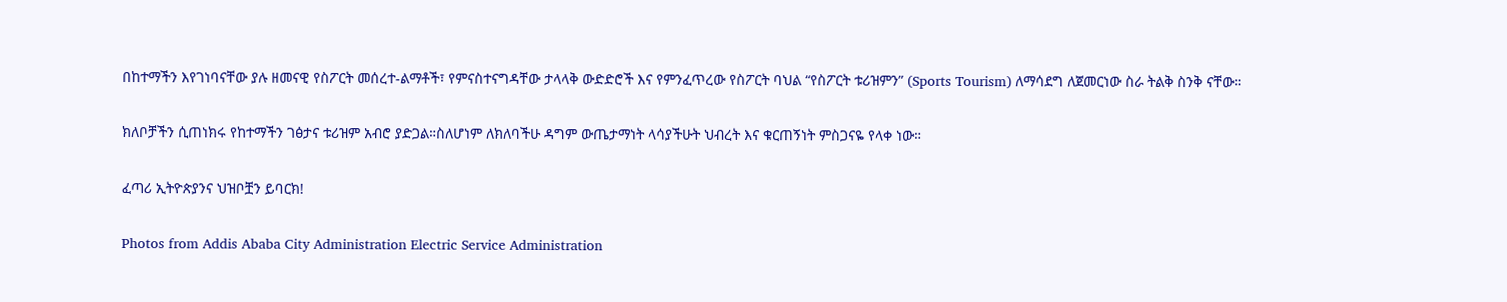በከተማችን እየገነባናቸው ያሉ ዘመናዊ የስፖርት መሰረተ-ልማቶች፣ የምናስተናግዳቸው ታላላቅ ውድድሮች እና የምንፈጥረው የስፖርት ባህል “የስፖርት ቱሪዝምን” (Sports Tourism) ለማሳደግ ለጀመርነው ስራ ትልቅ ስንቅ ናቸው።

ክለቦቻችን ሲጠነክሩ የከተማችን ገፅታና ቱሪዝም አብሮ ያድጋል።ስለሆነም ለክለባችሁ ዳግም ውጤታማነት ላሳያችሁት ህብረት እና ቁርጠኝነት ምስጋናዬ የላቀ ነው።

ፈጣሪ ኢትዮጵያንና ህዝቦቿን ይባርክ!

Photos from Addis Ababa City Administration Electric Service Administration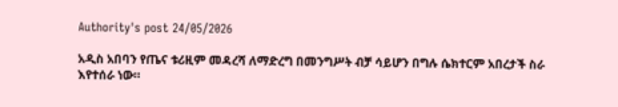Authority's post 24/05/2026

አዲስ አበባን የጤና ቱሪዚም መዳረሻ ለማድረግ በመንግሥት ብቻ ሳይሆን በግሉ ሴክተርም አበረታች ስራ እየተሰራ ነው።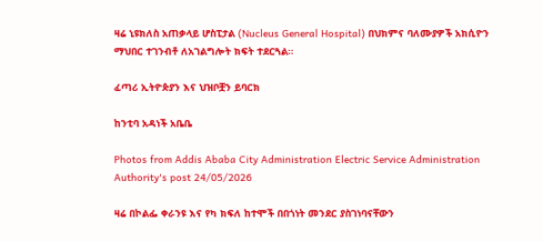ዛሬ ኒዩክለስ አጠቃላይ ሆስፒታል (Nucleus General Hospital) በህክምና ባለሙያዎች አክሲዮን ማህበር ተገንብቶ ለአገልግሎት ክፍት ተደርጓል።

ፈጣሪ ኢትዮጵያን እና ህዝቦቿን ይባርክ

ከንቲባ አዳነች አቤቤ

Photos from Addis Ababa City Administration Electric Service Administration Authority's post 24/05/2026

ዛሬ በኮልፌ ቀራንዩ እና የካ ክፍለ ከተሞች በበጎነት መንደር ያስገነባናቸውን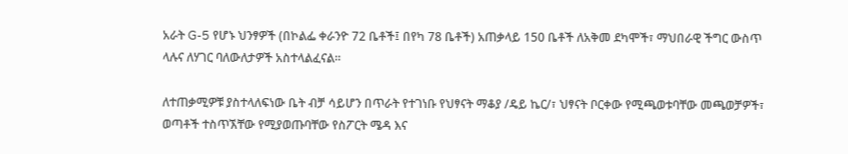አራት G-5 የሆኑ ህንፃዎች (በኮልፌ ቀራንዮ 72 ቤቶች፤ በየካ 78 ቤቶች) አጠቃላይ 150 ቤቶች ለአቅመ ደካሞች፣ ማህበራዊ ችግር ውስጥ ላሉና ለሃገር ባለውለታዎች አስተላልፈናል።

ለተጠቃሚዎቹ ያስተላለፍነው ቤት ብቻ ሳይሆን በጥራት የተገነቡ የህፃናት ማቆያ /ዴይ ኬር/፣ ህፃናት ቦርቀው የሚጫወቱባቸው መጫወቻዎች፣ ወጣቶች ተስጥኧቸው የሚያወጡባቸው የስፖርት ሜዳ እና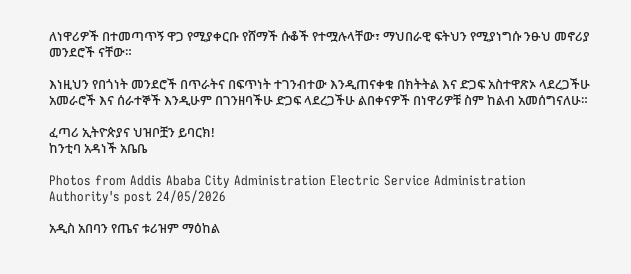ለነዋሪዎች በተመጣጥኝ ዋጋ የሚያቀርቡ የሸማች ሱቆች የተሟሉላቸው፣ ማህበራዊ ፍትህን የሚያነግሱ ንፁህ መኖሪያ መንደሮች ናቸው።

እነዚህን የበጎነት መንደሮች በጥራትና በፍጥነት ተገንብተው እንዲጠናቀቁ በክትትል እና ድጋፍ አስተዋጽኦ ላደረጋችሁ አመራሮች እና ሰራተኞች እንዲሁም በገንዘባችሁ ድጋፍ ላደረጋችሁ ልበቀናዎች በነዋሪዎቹ ስም ከልብ አመሰግናለሁ።

ፈጣሪ ኢትዮጵያና ህዝቦቿን ይባርክ!
ከንቲባ አዳነች አቤቤ

Photos from Addis Ababa City Administration Electric Service Administration Authority's post 24/05/2026

አዲስ አበባን የጤና ቱሪዝም ማዕከል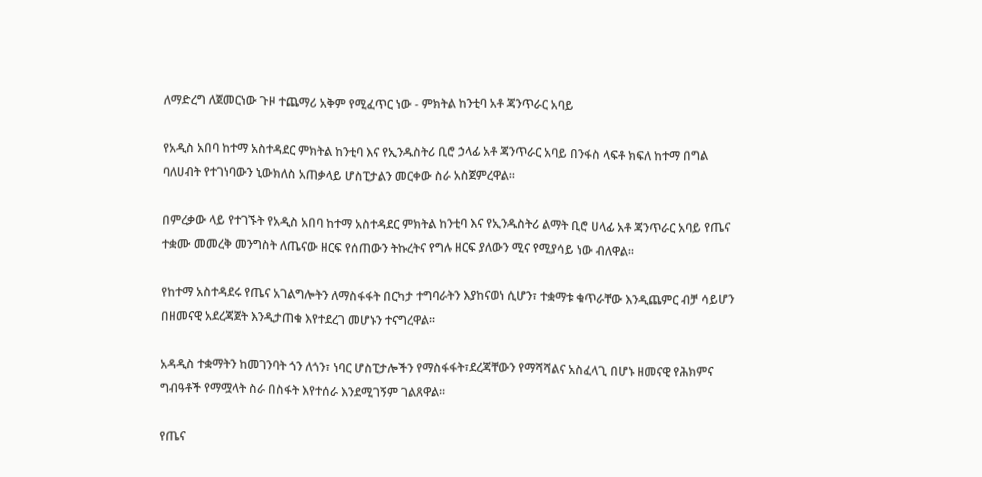ለማድረግ ለጀመርነው ጉዞ ተጨማሪ አቅም የሚፈጥር ነው - ምክትል ከንቲባ አቶ ጃንጥራር አባይ

የአዲስ አበባ ከተማ አስተዳደር ምክትል ከንቲባ እና የኢንዱስትሪ ቢሮ ኃላፊ አቶ ጃንጥራር አባይ በንፋስ ላፍቶ ክፍለ ከተማ በግል ባለሀብት የተገነባውን ኒውክለስ አጠቃላይ ሆስፒታልን መርቀው ስራ አስጀምረዋል።

በምረቃው ላይ የተገኙት የአዲስ አበባ ከተማ አስተዳደር ምክትል ከንቲባ እና የኢንዱስትሪ ልማት ቢሮ ሀላፊ አቶ ጃንጥራር አባይ የጤና ተቋሙ መመረቅ መንግስት ለጤናው ዘርፍ የሰጠውን ትኩረትና የግሉ ዘርፍ ያለውን ሚና የሚያሳይ ነው ብለዋል።

የከተማ አስተዳደሩ የጤና አገልግሎትን ለማስፋፋት በርካታ ተግባራትን እያከናወነ ሲሆን፣ ተቋማቱ ቁጥራቸው እንዲጨምር ብቻ ሳይሆን በዘመናዊ አደረጃጀት እንዲታጠቁ እየተደረገ መሆኑን ተናግረዋል፡፡

አዳዲስ ተቋማትን ከመገንባት ጎን ለጎን፣ ነባር ሆስፒታሎችን የማስፋፋት፣ደረጃቸውን የማሻሻልና አስፈላጊ በሆኑ ዘመናዊ የሕክምና ግብዓቶች የማሟላት ስራ በስፋት እየተሰራ እንደሚገኝም ገልጸዋል፡፡

የጤና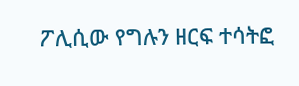ፖሊሲው የግሉን ዘርፍ ተሳትፎ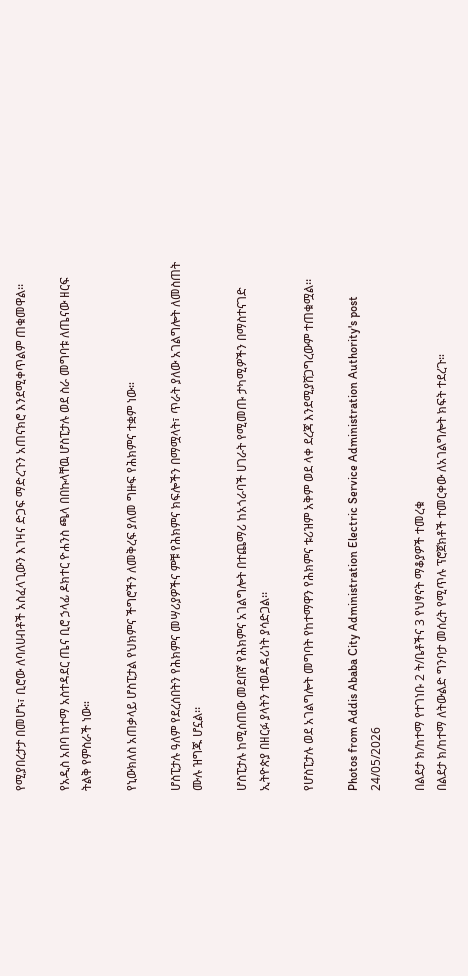የሚያበረታታ በመሆኑ፣ ቢሮው ለባለሀብቶች አስፈላጊውን እገዛና ድጋፍ ማድረጉን አጠናክሮ እንደሚቀጥልም ጠቁመዋል፡፡

የአዲስ አበባ ከተማ አስተዳደር ጤና ቢሮ ኃላፊ ዶክተር ዮሐንስ ጫላ በበኩላቸዉ ሆስፒታሉ ወደ ስራ መግባቱ ለጤናው ዘርፍ ትልቅ የምስራች ነው።

የኒውክለስ አጠቃላይ ሆስፒታል የህክምና ችግሮችን ለመቅረፍ ያለመ ግዙፍ የሕክምና ተቋም ነው።

ሆስፒታሉ ዓለም የደረሰበትን የሕክምና መሣሪያዎችና ምቹ የሕክምና ክፍሎችን በማሟላት፣ ጥራት ያለው አገልግሎት ለመስጠት ሙሉ ዝግጁ ሆኗል፡፡

ሆስፒታሉ ከሚሰጠው መደበኛ የሕክምና አገልግሎት በተጨማሪ ከአጎራባች ሀገራት የሚመጡ ታካሚዎችን በማስተናገድ ኢትዮጵያ በዘርፉ ያላትን ተወዳዳሪነት ያሳድጋል፡፡

የሆስፒታሉ ወደ አገልግሎት መግባት የከተማዋን የሕክምና ቱሪዝም አቅም ወደ ላቀ ደረጃ እንደሚያሸጋግረውም ተጠቁሟል፡፡

Photos from Addis Ababa City Administration Electric Service Administration Authority's post 24/05/2026

በልደታ ክ/ከተማ የተገነቡ 2 ት/ቤቶችና 3 የህፃናት ማቆያዎች ተመረቁ
በልደታ ክ/ከተማ ለትውልድ ግንባታ መሰረት የሚጥሉ ፕሮጀክቶች ተመርቀው ለአገልግሎት ክፍት ተደረጉ።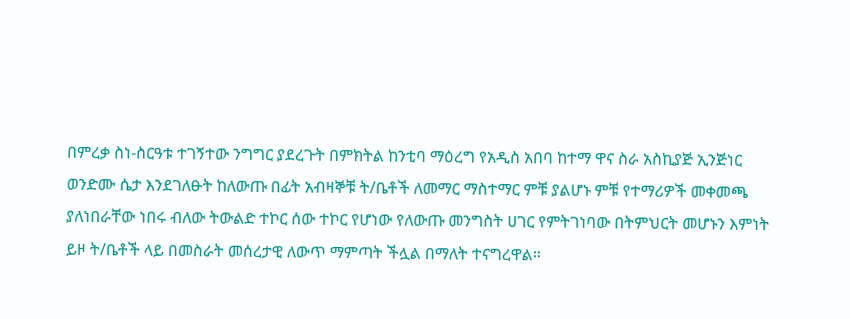በምረቃ ስነ-ስርዓቱ ተገኝተው ንግግር ያደረጉት በምክትል ከንቲባ ማዕረግ የአዲስ አበባ ከተማ ዋና ስራ አስኪያጅ ኢንጅነር ወንድሙ ሴታ እንደገለፁት ከለውጡ በፊት አብዛኞቹ ት/ቤቶች ለመማር ማስተማር ምቹ ያልሆኑ ምቹ የተማሪዎች መቀመጫ ያለነበራቸው ነበሩ ብለው ትውልድ ተኮር ሰው ተኮር የሆነው የለውጡ መንግስት ሀገር የምትገነባው በትምህርት መሆኑን እምነት ይዞ ት/ቤቶች ላይ በመስራት መሰረታዊ ለውጥ ማምጣት ችሏል በማለት ተናግረዋል።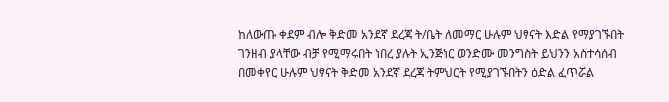ከለውጡ ቀደም ብሎ ቅድመ አንደኛ ደረጃ ት/ቤት ለመማር ሁሉም ህፃናት እድል የማያገኙበት ገንዘብ ያላቸው ብቻ የሚማሩበት ነበረ ያሉት ኢንጅነር ወንድሙ መንግስት ይህንን አስተሳሰብ በመቀየር ሁሉም ህፃናት ቅድመ አንደኛ ደረጃ ትምህርት የሚያገኙበትን ዕድል ፈጥሯል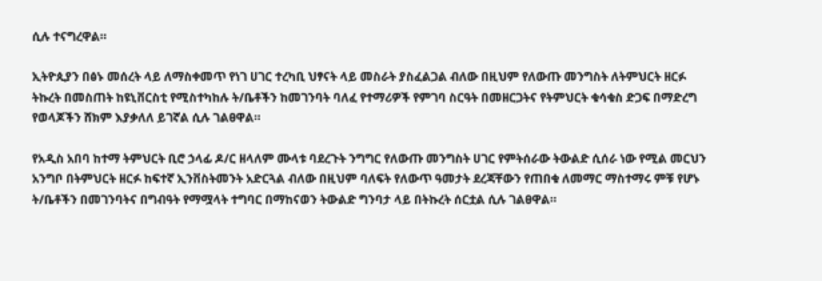ሲሉ ተናግረዋል።

ኢትዮጲያን በፅኑ መሰረት ላይ ለማስቀመጥ የነገ ሀገር ተረካቢ ህፃናት ላይ መስራት ያስፈልጋል ብለው በዚህም የለውጡ መንግስት ለትምህርት ዘርፉ ትኩረት በመስጠት ከዩኒቨርስቲ የሚስተካከሉ ት/ቤቶችን ከመገንባት ባለፈ የተማሪዎች የምገባ ስርዓት በመዘርጋትና የትምህርት ቁሳቁስ ድጋፍ በማድረግ የወላጆችን ሸክም እያቃለለ ይገኛል ሲሉ ገልፀዋል።

የአዲስ አበባ ከተማ ትምህርት ቢሮ ኃላፊ ዶ/ር ዘላለም ሙላቱ ባደረጉት ንግግር የለውጡ መንግስት ሀገር የምትሰራው ትውልድ ሲሰራ ነው የሚል መርህን አንግቦ በትምህርት ዘርፉ ከፍተኛ ኢንቨስትመንት አድርጓል ብለው በዚህም ባለፍት የለውጥ ዓመታት ደረጃቸውን የጠበቁ ለመማር ማስተማሩ ምቹ የሆኑ ት/ቤቶችን በመገንባትና በግብዓት የማሟላት ተግባር በማከናወን ትውልድ ግንባታ ላይ በትኩረት ሰርቷል ሲሉ ገልፀዋል።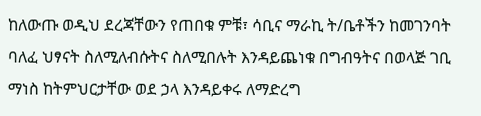ከለውጡ ወዲህ ደረጃቸውን የጠበቁ ምቹ፣ ሳቢና ማራኪ ት/ቤቶችን ከመገንባት ባለፈ ህፃናት ስለሚለብሱትና ስለሚበሉት እንዳይጨነቁ በግብዓትና በወላጅ ገቢ ማነስ ከትምህርታቸው ወደ ኃላ እንዳይቀሩ ለማድረግ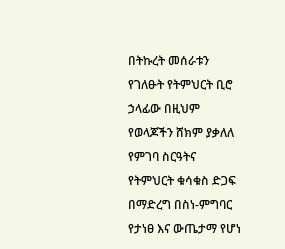በትኩረት መሰራቱን የገለፁት የትምህርት ቢሮ ኃላፊው በዚህም የወላጆችን ሸክም ያቃለለ የምገባ ስርዓትና የትምህርት ቁሳቁስ ድጋፍ በማድረግ በስነ-ምግባር የታነፀ እና ውጤታማ የሆነ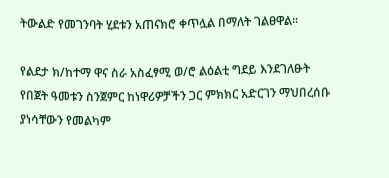ትውልድ የመገንባት ሂደቱን አጠናክሮ ቀጥሏል በማለት ገልፀዋል።

የልደታ ክ/ከተማ ዋና ስራ አስፈፃሚ ወ/ሮ ልዕልቲ ግደይ እንደገለፁት የበጀት ዓመቱን ስንጀምር ከነዋሪዎቻችን ጋር ምክክር አድርገን ማህበረሰቡ ያነሳቸውን የመልካም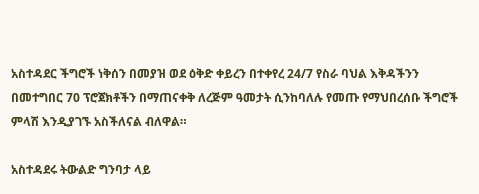አስተዳደር ችግሮች ነቅሰን በመያዝ ወደ ዕቅድ ቀይረን በተቀየረ 24/7 የስራ ባህል እቅዳችንን በመተግበር 70 ፕሮጀክቶችን በማጠናቀቅ ለረጅም ዓመታት ሲንከባለሉ የመጡ የማህበረሰቡ ችግሮች ምላሽ እንዲያገኙ አስችለናል ብለዋል።

አስተዳደሩ ትውልድ ግንባታ ላይ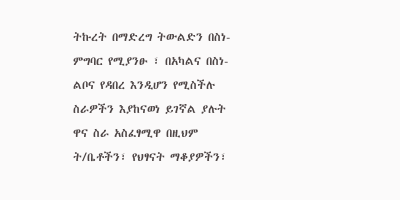ትኩረት በማድረግ ትውልድን በስነ-ምግባር የሚያንፁ ፣ በአካልና በስነ-ልቦና የዳበረ እንዲሆን የሚስችሉ ስራዎችን እያከናወነ ይገኛል ያሉት ዋና ስራ አስፈፃሚዋ በዚህም ት/ቤቶችን፣ የህፃናት ማቆያዎችን፣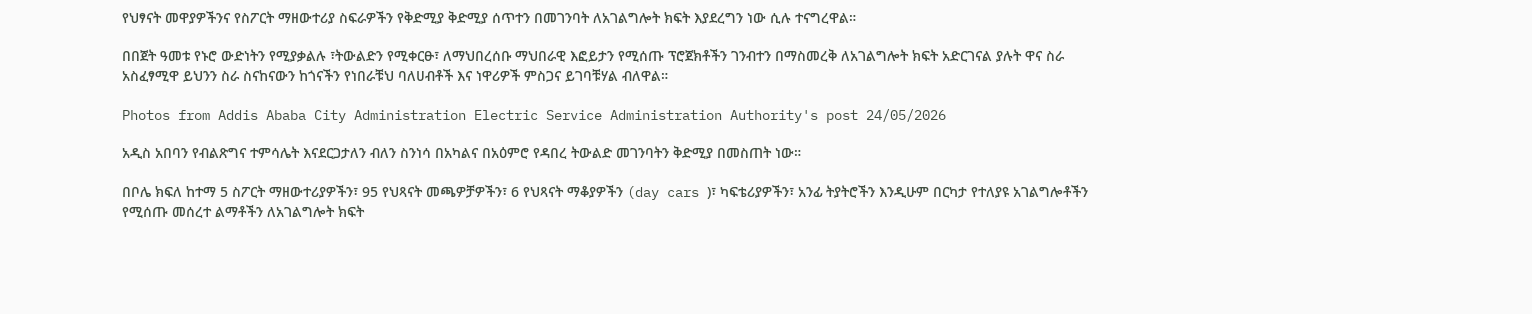የህፃናት መዋያዎችንና የስፖርት ማዘውተሪያ ስፍራዎችን የቅድሚያ ቅድሚያ ሰጥተን በመገንባት ለአገልግሎት ክፍት እያደረግን ነው ሲሉ ተናግረዋል።

በበጀት ዓመቱ የኑሮ ውድነትን የሚያቃልሉ ፣ትውልድን የሚቀርፁ፣ ለማህበረሰቡ ማህበራዊ እፎይታን የሚሰጡ ፕሮጀክቶችን ገንብተን በማስመረቅ ለአገልግሎት ክፍት አድርገናል ያሉት ዋና ስራ አስፈፃሚዋ ይህንን ስራ ስናከናውን ከጎናችን የነበራቹህ ባለሀብቶች እና ነዋሪዎች ምስጋና ይገባቹሃል ብለዋል።

Photos from Addis Ababa City Administration Electric Service Administration Authority's post 24/05/2026

አዲስ አበባን የብልጽግና ተምሳሌት እናደርጋታለን ብለን ስንነሳ በአካልና በአዕምሮ የዳበረ ትውልድ መገንባትን ቅድሚያ በመስጠት ነው።

በቦሌ ክፍለ ከተማ 5 ስፖርት ማዘውተሪያዎችን፣ 95 የህጻናት መጫዎቻዎችን፣ 6 የህጻናት ማቆያዎችን (day cars )፣ ካፍቴሪያዎችን፣ አንፊ ትያትሮችን እንዲሁም በርካታ የተለያዩ አገልግሎቶችን የሚሰጡ መሰረተ ልማቶችን ለአገልግሎት ክፍት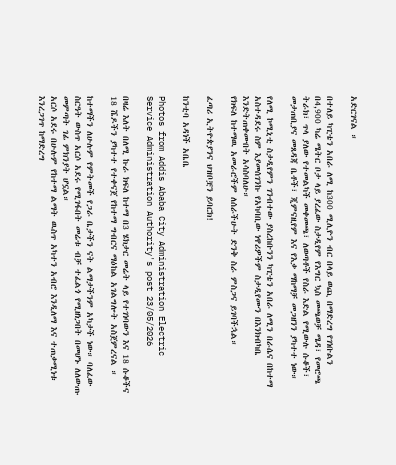አድርገናል ።

በተለይ ካፒቴን አበራ ለሚ ከ300 ሚሊዮን ብር በላይ ወጪ በማድረግ የገነቡልን በ4,900 ካሬ ሜትር ቦታ ላይ ያረፈው ስታዲየም የእግር ኳስ መጫወቻ ሜዳ፣ የመሮጫ ትራክ፣ ጥላ ያለው የተመልካች መቀመጫ፣ ለወጣቶች የስራ እድል የሚውሉ ሱቆች፣ መታጠቢያና መጸዳጃ ቤቶች፣ ጂምናዚየም እና የእቃ ማከማቻ መጋዘንን ያካተተ ነው።

የለሚ ኮሚኒቲ ስታዲየምን ገንብተው ያስረከቡንን ካፒቴን አበራ ለሚን በራሴና በከተማ አስተዳደሩ ስም እያመሰገንኩ የአካባቢው ነዋሪዎችም ስታዲየሙን በእንክብካቤ እንድትጠቀሙበት አሳስባለሁ።
የክፍለ ከተማዉ አመራሮችም ለሰራችሁት ድንቅ ስራ ምስጋና ይገባችኋል።

ፈጣሪ ኢትዮጵያንና ህዝቦቿን ይባርክ!

ከንቲባ አዳነች አቤቤ

Photos from Addis Ababa City Administration Electric Service Administration Authority's post 23/05/2026

በዛሬ እለት በለሚ ኩራ ክፍለ ከተማ በ3 ሄክታር መሬት ላይ የተገነባውን እና 18 ሱቆችና 18 ሼዶችን ያካተተ የተቀናጀ የከተማ ግብርና ማዕከል አገልግሎት አስጀምረናል ።

ከተማችን ለሁሉም የምትመች የጋራ ቤታችን ናት ልማታችንም አካታች ነው። ባለፈው ስርዓት ውስጥ አርሶ አደሩ የሚገፋበት መሬቱ ብቻ ተፈልጎ የሚዘነጋበት በመሆኑ ለለውጡ መምጣት ገፊ ምክንያት ሆኗል።
አርሶ አደሩ በሁሉም የከተማ ልማት ዉስጥ አካተን አብሮ እንዲለማ እና ተጠቃሚነቱ እንረጋገጥ ከማድረግ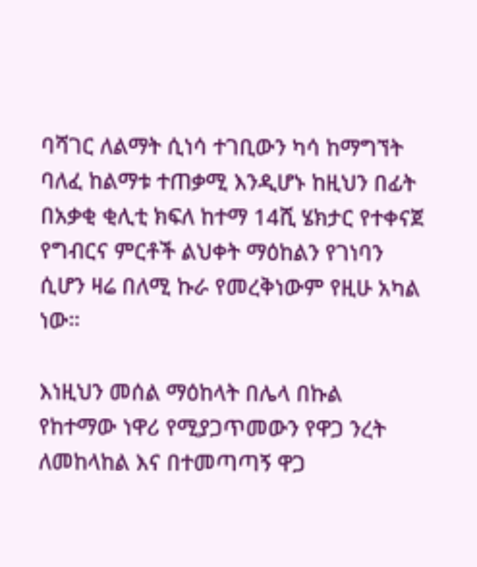ባሻገር ለልማት ሲነሳ ተገቢውን ካሳ ከማግኘት ባለፈ ከልማቱ ተጠቃሚ እንዲሆኑ ከዚህን በፊት በአቃቂ ቂሊቲ ክፍለ ከተማ 14ሺ ሄክታር የተቀናጀ የግብርና ምርቶች ልህቀት ማዕከልን የገነባን ሲሆን ዛሬ በለሚ ኩራ የመረቅነውም የዚሁ አካል ነው።

እነዚህን መሰል ማዕከላት በሌላ በኩል የከተማው ነዋሪ የሚያጋጥመውን የዋጋ ንረት ለመከላከል እና በተመጣጣኝ ዋጋ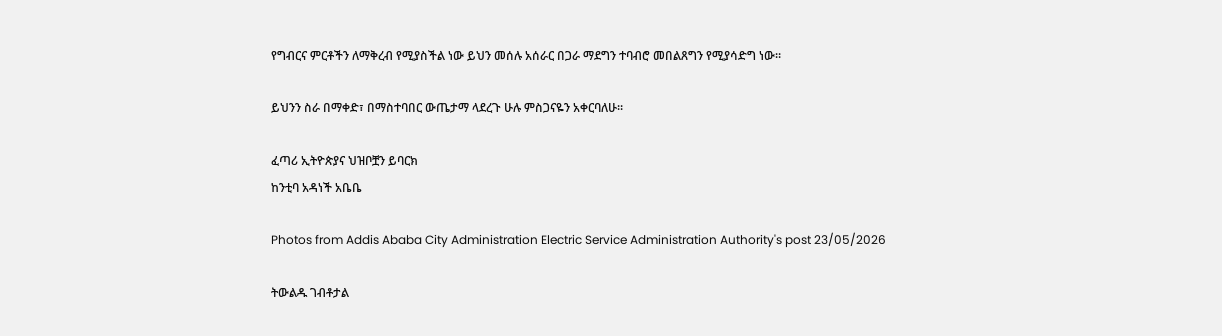የግብርና ምርቶችን ለማቅረብ የሚያስችል ነው ይህን መሰሉ አሰራር በጋራ ማደግን ተባብሮ መበልጸግን የሚያሳድግ ነው።

ይህንን ስራ በማቀድ፣ በማስተባበር ውጤታማ ላደረጉ ሁሉ ምስጋናዬን አቀርባለሁ።

ፈጣሪ ኢትዮጵያና ህዝቦቿን ይባርክ
ከንቲባ አዳነች አቤቤ

Photos from Addis Ababa City Administration Electric Service Administration Authority's post 23/05/2026

ትውልዱ ገብቶታል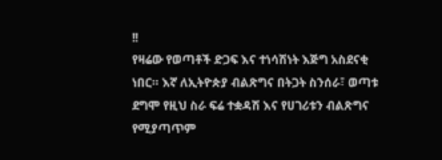!!
የዛሬው የወጣቶች ድጋፍ እና ተነሳሽነት እጅግ አስደናቂ ነበር። እኛ ለኢትዮጵያ ብልጽግና በትጋት ስንሰራ፣ ወጣቱ ደግሞ የዚህ ስራ ፍሬ ተቋዳሽ እና የሀገሪቱን ብልጽግና የሚያጣጥም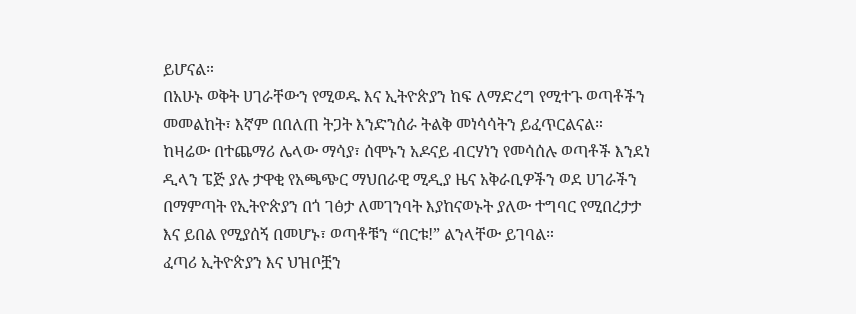ይሆናል።
በአሁኑ ወቅት ሀገራቸውን የሚወዱ እና ኢትዮጵያን ከፍ ለማድረግ የሚተጉ ወጣቶችን መመልከት፣ እኛም በበለጠ ትጋት እንድንሰራ ትልቅ መነሳሳትን ይፈጥርልናል።
ከዛሬው በተጨማሪ ሌላው ማሳያ፣ ሰሞኑን አዶናይ ብርሃነን የመሳሰሉ ወጣቶች እንደነ ዲላን ፔጅ ያሉ ታዋቂ የአጫጭር ማህበራዊ ሚዲያ ዜና አቅራቢዎችን ወደ ሀገራችን በማምጣት የኢትዮጵያን በጎ ገፅታ ለመገንባት እያከናወኑት ያለው ተግባር የሚበረታታ እና ይበል የሚያሰኝ በመሆኑ፣ ወጣቶቹን “በርቱ!” ልንላቸው ይገባል።
ፈጣሪ ኢትዮጵያን እና ህዝቦቿን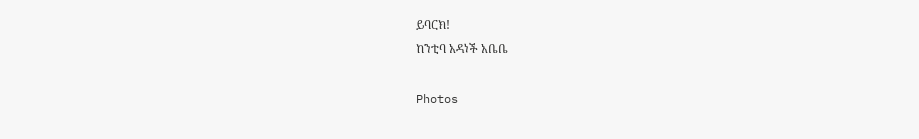ይባርክ!
ከንቲባ አዳነች አቤቤ

Photos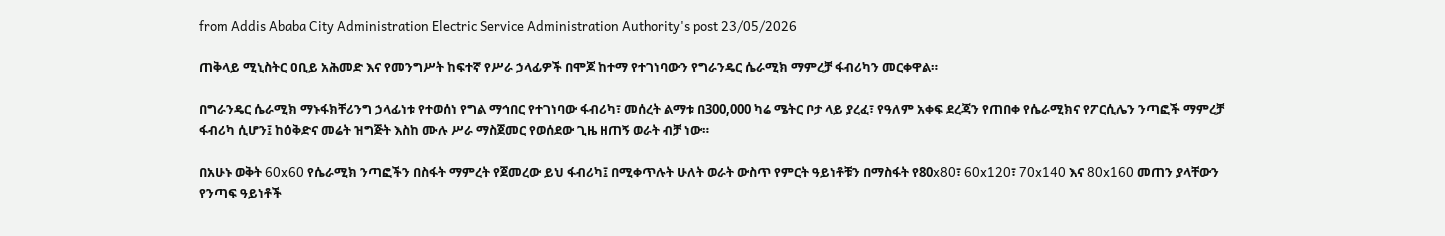from Addis Ababa City Administration Electric Service Administration Authority's post 23/05/2026

ጠቅላይ ሚኒስትር ዐቢይ አሕመድ እና የመንግሥት ከፍተኛ የሥራ ኃላፊዎች በሞጆ ከተማ የተገነባውን የግራንዴር ሴራሚክ ማምረቻ ፋብሪካን መርቀዋል።

በግራንዴር ሴራሚክ ማኑፋክቸሪንግ ኃላፊነቱ የተወሰነ የግል ማኅበር የተገነባው ፋብሪካ፣ መሰረት ልማቱ በ300,000 ካሬ ሜትር ቦታ ላይ ያረፈ፣ የዓለም አቀፍ ደረጃን የጠበቀ የሴራሚክና የፖርሲሌን ንጣፎች ማምረቻ ፋብሪካ ሲሆን፤ ከዕቅድና መሬት ዝግጅት እስከ ሙሉ ሥራ ማስጀመር የወሰደው ጊዜ ዘጠኝ ወራት ብቻ ነው።

በአሁኑ ወቅት 60x60 የሴራሚክ ንጣፎችን በስፋት ማምረት የጀመረው ይህ ፋብሪካ፤ በሚቀጥሉት ሁለት ወራት ውስጥ የምርት ዓይነቶቹን በማስፋት የ80x80፣ 60x120፣ 70x140 እና 80x160 መጠን ያላቸውን የንጣፍ ዓይነቶች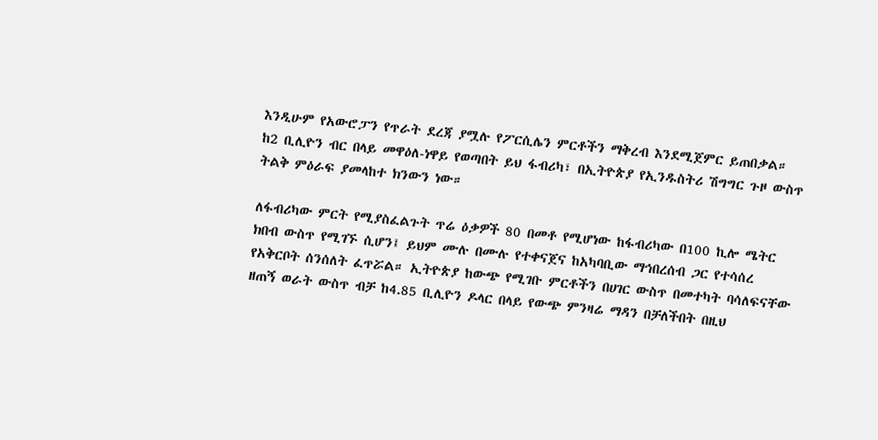እንዲሁም የአውሮፓን የጥራት ደረጃ ያሟሉ የፖርሲሌን ምርቶችን ማቅረብ እንደሚጀምር ይጠበቃል። ከ2 ቢሊዮን ብር በላይ መዋዕለ-ነዋይ የወጣበት ይህ ፋብሪካ፣ በኢትዮጵያ የኢንዱስትሪ ሽግግር ጉዞ ውስጥ ትልቅ ምዕራፍ ያመላከተ ክንውን ነው።

ለፋብሪካው ምርት የሚያስፈልጉት ጥሬ ዕቃዎች 80 በመቶ የሚሆነው ከፋብሪካው በ100 ኪሎ ሜትር ክበብ ውስጥ የሚገኙ ሲሆን፤ ይህም ሙሉ በሙሉ የተቀናጀና ከአካባቢው ማኅበረሰብ ጋር የተሳሰረ የአቅርቦት ሰንሰለት ፈጥሯል። ኢትዮጵያ ከውጭ የሚገቡ ምርቶችን በሀገር ውስጥ በመተካት ባሳለፍናቸው ዘጠኝ ወራት ውስጥ ብቻ ከ4.85 ቢሊዮን ዶላር በላይ የውጭ ምንዛሬ ማዳን በቻለችበት በዚህ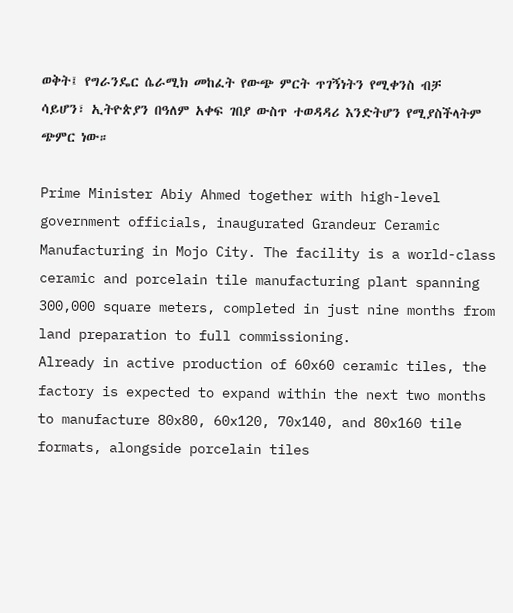ወቅት፤ የግራንዴር ሴራሚክ መከፈት የውጭ ምርት ጥገኝነትን የሚቀንስ ብቻ ሳይሆን፣ ኢትዮጵያን በዓለም አቀፍ ገበያ ውስጥ ተወዳዳሪ እንድትሆን የሚያስችላትም ጭምር ነው።

Prime Minister Abiy Ahmed together with high-level government officials, inaugurated Grandeur Ceramic Manufacturing in Mojo City. The facility is a world-class ceramic and porcelain tile manufacturing plant spanning 300,000 square meters, completed in just nine months from land preparation to full commissioning.
Already in active production of 60x60 ceramic tiles, the factory is expected to expand within the next two months to manufacture 80x80, 60x120, 70x140, and 80x160 tile formats, alongside porcelain tiles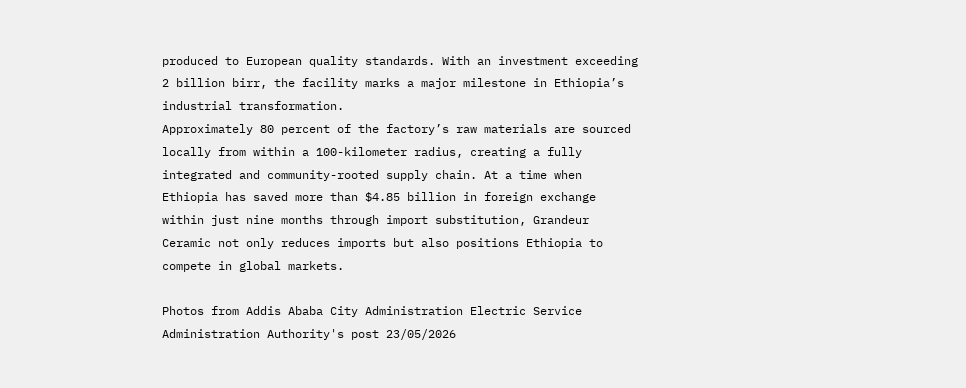produced to European quality standards. With an investment exceeding 2 billion birr, the facility marks a major milestone in Ethiopia’s industrial transformation.
Approximately 80 percent of the factory’s raw materials are sourced locally from within a 100-kilometer radius, creating a fully integrated and community-rooted supply chain. At a time when Ethiopia has saved more than $4.85 billion in foreign exchange within just nine months through import substitution, Grandeur Ceramic not only reduces imports but also positions Ethiopia to compete in global markets.

Photos from Addis Ababa City Administration Electric Service Administration Authority's post 23/05/2026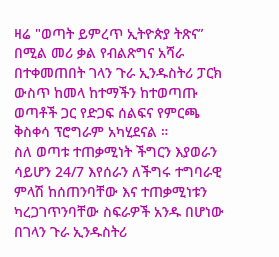ዛሬ "ወጣት ይምረጥ ኢትዮጵያ ትጽና” በሚል መሪ ቃል የብልጽግና አሻራ በተቀመጠበት ገላን ጉራ ኢንዱስትሪ ፓርክ ውስጥ ከመላ ከተማችን ከተወጣጡ ወጣቶች ጋር የድጋፍ ሰልፍና የምርጫ ቅስቀሳ ፕሮግራም አካሂደናል ።
ስለ ወጣቱ ተጠቃሚነት ችግርን እያወራን ሳይሆን 24/7 እየሰራን ለችግሩ ተግባራዊ ምላሽ ከሰጠንባቸው እና ተጠቃሚነቱን ካረጋገጥንባቸው ስፍራዎች አንዱ በሆነው በገላን ጉራ ኢንዱስትሪ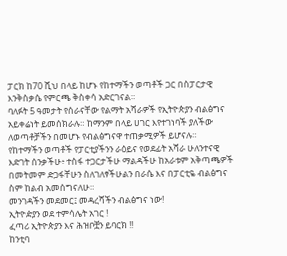ፓርክ ከ70 ሺህ በላይ ከሆኑ የከተማችን ወጣቶች ጋር በስፓርታዊ እንቅስቃሴ የምርጫ ቅስቀሳ አድርገናል።
ባለፉት 5 ዓመታት የሰራናቸው የልማት አሻራዎች የኢትዮጵያን ብልፅግና አይቀሬነት ይመሰክራሉ። ከማንም በላይ ሀገር እየተገነባች ያለችው ለወጣቶቻችን በመሆኑ የብልፅግናዋ ተጠቃሚዎች ይሆናሉ።
የከተማችን ወጣቶች የፓርቲያችንን ራዕይና የወደፊት አሻራ ሁለንተናዊ እድገት ሰንቃችሁ፥ ተስፋ ተጋርታችሁ ማልዳችሁ ከአራቱም አቅጣጫዎች በመትመም ድጋፋቸሁን ስለገለፃችሁልን በራሴ እና በፓርቲዬ ብልፅግና ስም ከልብ አመሰግናለሁ።
መንገዳችን መደመር፤ መዳረሻችን ብልፅግና ነው!
ኢትዮዽያን ወደ ተምሳሌት አገር !
ፈጣሪ ኢትዮጵያን እና ሕዝቦቿን ይባርክ !!
ከንቲባ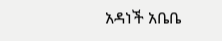አዳነች አቤቤ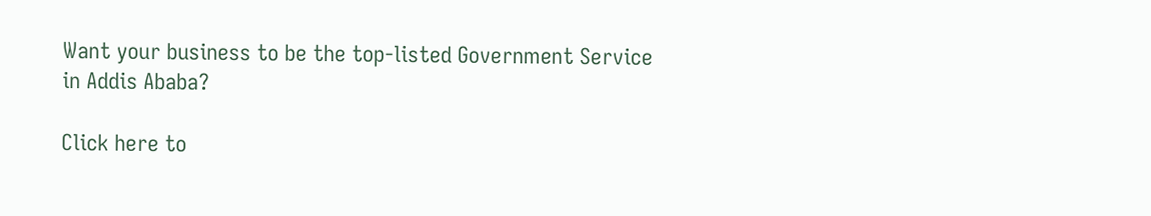Want your business to be the top-listed Government Service in Addis Ababa?

Click here to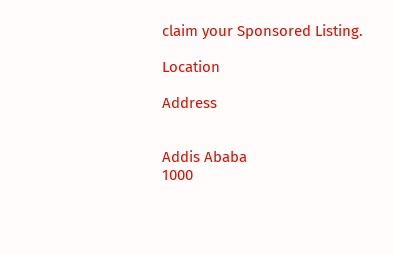claim your Sponsored Listing.

Location

Address


Addis Ababa
1000